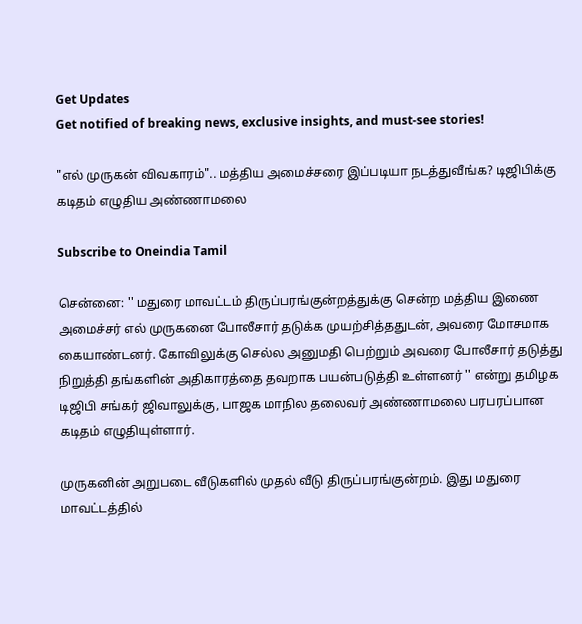Get Updates
Get notified of breaking news, exclusive insights, and must-see stories!

"எல் முருகன் விவகாரம்".. மத்திய அமைச்சரை இப்படியா நடத்துவீங்க? டிஜிபிக்கு கடிதம் எழுதிய அண்ணாமலை

Subscribe to Oneindia Tamil

சென்னை: '' மதுரை மாவட்டம் திருப்பரங்குன்றத்துக்கு சென்ற மத்திய இணை அமைச்சர் எல் முருகனை போலீசார் தடுக்க முயற்சித்ததுடன், அவரை மோசமாக கையாண்டனர். கோவிலுக்கு செல்ல அனுமதி பெற்றும் அவரை போலீசார் தடுத்து நிறுத்தி தங்களின் அதிகாரத்தை தவறாக பயன்படுத்தி உள்ளனர் '' என்று தமிழக டிஜிபி சங்கர் ஜிவாலுக்கு, பாஜக மாநில தலைவர் அண்ணாமலை பரபரப்பான கடிதம் எழுதியுள்ளார்.

முருகனின் அறுபடை வீடுகளில் முதல் வீடு திருப்பரங்குன்றம். இது மதுரை மாவட்டத்தில்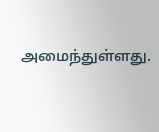அமைந்துள்ளது.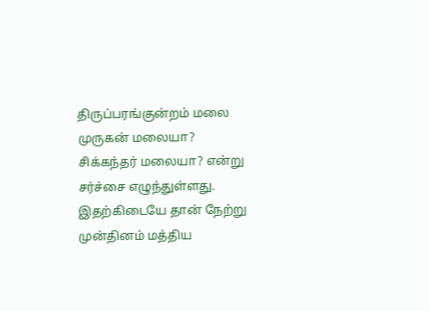திருப்பரங்குன்றம் மலை முருகன் மலையா? சிக்கந்தர் மலையா? என்று சர்ச்சை எழுந்துள்ளது. இதற்கிடையே தான் நேற்று முன்தினம் மத்திய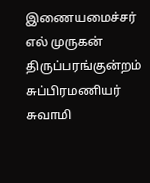இணையமைச்சர் எல் முருகன் திருப்பரங்குன்றம் சுப்பிரமணியர் சுவாமி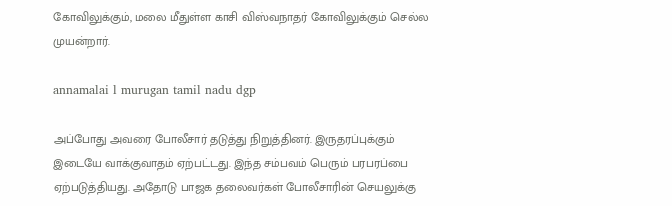கோவிலுக்கும், மலை மீதுள்ள காசி விஸ்வநாதர் கோவிலுக்கும் செல்ல முயன்றார்.

annamalai l murugan tamil nadu dgp

அப்போது அவரை போலீசார் தடுத்து நிறுத்தினர். இருதரப்புக்கும் இடையே வாக்குவாதம் ஏற்பட்டது. இந்த சம்பவம் பெரும் பரபரப்பை ஏற்படுத்தியது. அதோடு பாஜக தலைவர்கள் போலீசாரின் செயலுக்கு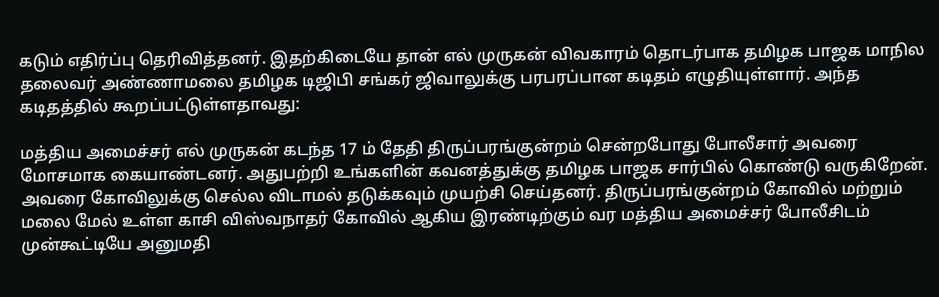கடும் எதிர்ப்பு தெரிவித்தனர். இதற்கிடையே தான் எல் முருகன் விவகாரம் தொடர்பாக தமிழக பாஜக மாநில தலைவர் அண்ணாமலை தமிழக டிஜிபி சங்கர் ஜிவாலுக்கு பரபரப்பான கடிதம் எழுதியுள்ளார். அந்த கடிதத்தில் கூறப்பட்டுள்ளதாவது:

மத்திய அமைச்சர் எல் முருகன் கடந்த 17 ம் தேதி திருப்பரங்குன்றம் சென்றபோது போலீசார் அவரை மோசமாக கையாண்டனர். அதுபற்றி உங்களின் கவனத்துக்கு தமிழக பாஜக சார்பில் கொண்டு வருகிறேன். அவரை கோவிலுக்கு செல்ல விடாமல் தடுக்கவும் முயற்சி செய்தனர். திருப்பரங்குன்றம் கோவில் மற்றும் மலை மேல் உள்ள காசி விஸ்வநாதர் கோவில் ஆகிய இரண்டிற்கும் வர மத்திய அமைச்சர் போலீசிடம் முன்கூட்டியே அனுமதி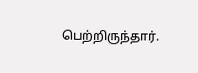பெற்றிருந்தார்.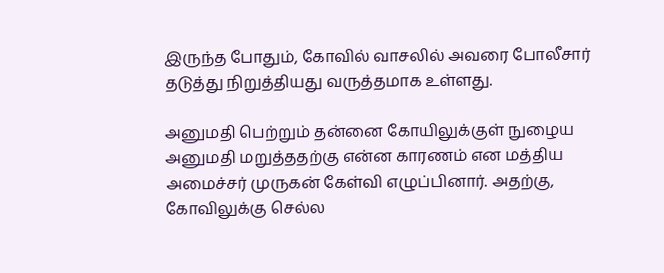இருந்த போதும், கோவில் வாசலில் அவரை போலீசார் தடுத்து நிறுத்தியது வருத்தமாக உள்ளது.

அனுமதி பெற்றும் தன்னை கோயிலுக்குள் நுழைய அனுமதி மறுத்ததற்கு என்ன காரணம் என மத்திய அமைச்சர் முருகன் கேள்வி எழுப்பினார். அதற்கு, கோவிலுக்கு செல்ல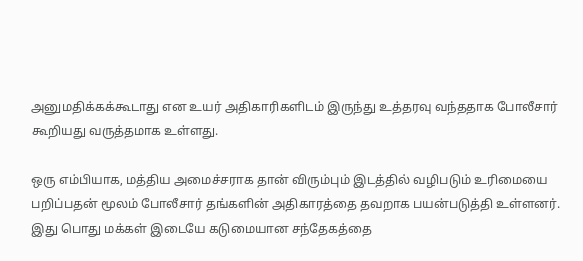அனுமதிக்கக்கூடாது என உயர் அதிகாரிகளிடம் இருந்து உத்தரவு வந்ததாக போலீசார் கூறியது வருத்தமாக உள்ளது.

ஒரு எம்பியாக, மத்திய அமைச்சராக தான் விரும்பும் இடத்தில் வழிபடும் உரிமையை பறிப்பதன் மூலம் போலீசார் தங்களின் அதிகாரத்தை தவறாக பயன்படுத்தி உள்ளனர். இது பொது மக்கள் இடையே கடுமையான சந்தேகத்தை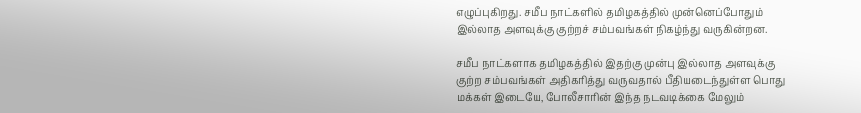எழுப்புகிறது. சமீப நாட்களில் தமிழகத்தில் முன்னெப்போதும் இல்லாத அளவுக்கு குற்றச் சம்பவங்கள் நிகழ்ந்து வருகின்றன.

சமீப நாட்களாக தமிழகத்தில் இதற்கு முன்பு இல்லாத அளவுக்கு குற்ற சம்பவங்கள் அதிகரித்து வருவதால் பீதியடைந்துள்ள பொது மக்கள் இடையே, போலீசாரின் இந்த நடவடிக்கை மேலும்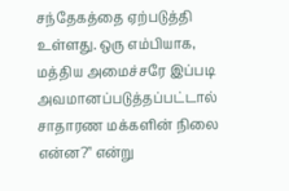சந்தேகத்தை ஏற்படுத்தி உள்ளது. ஒரு எம்பியாக, மத்திய அமைச்சரே இப்படி அவமானப்படுத்தப்பட்டால் சாதாரண மக்களின் நிலை என்ன?'' என்று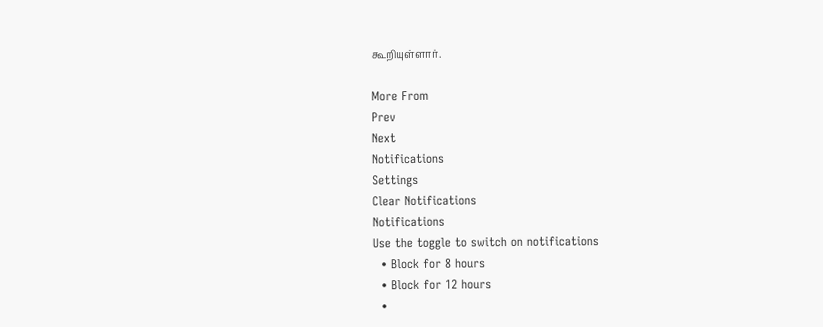கூறியுள்ளார்.

More From
Prev
Next
Notifications
Settings
Clear Notifications
Notifications
Use the toggle to switch on notifications
  • Block for 8 hours
  • Block for 12 hours
  •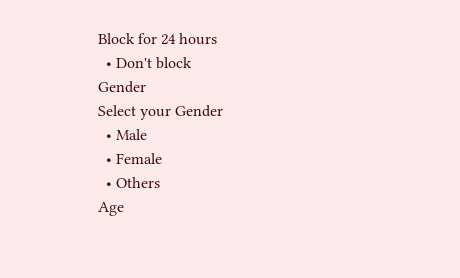Block for 24 hours
  • Don't block
Gender
Select your Gender
  • Male
  • Female
  • Others
Age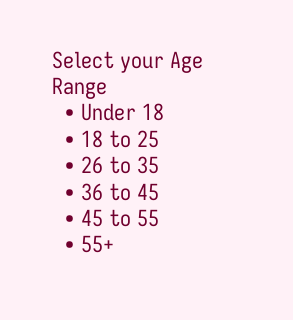Select your Age Range
  • Under 18
  • 18 to 25
  • 26 to 35
  • 36 to 45
  • 45 to 55
  • 55+